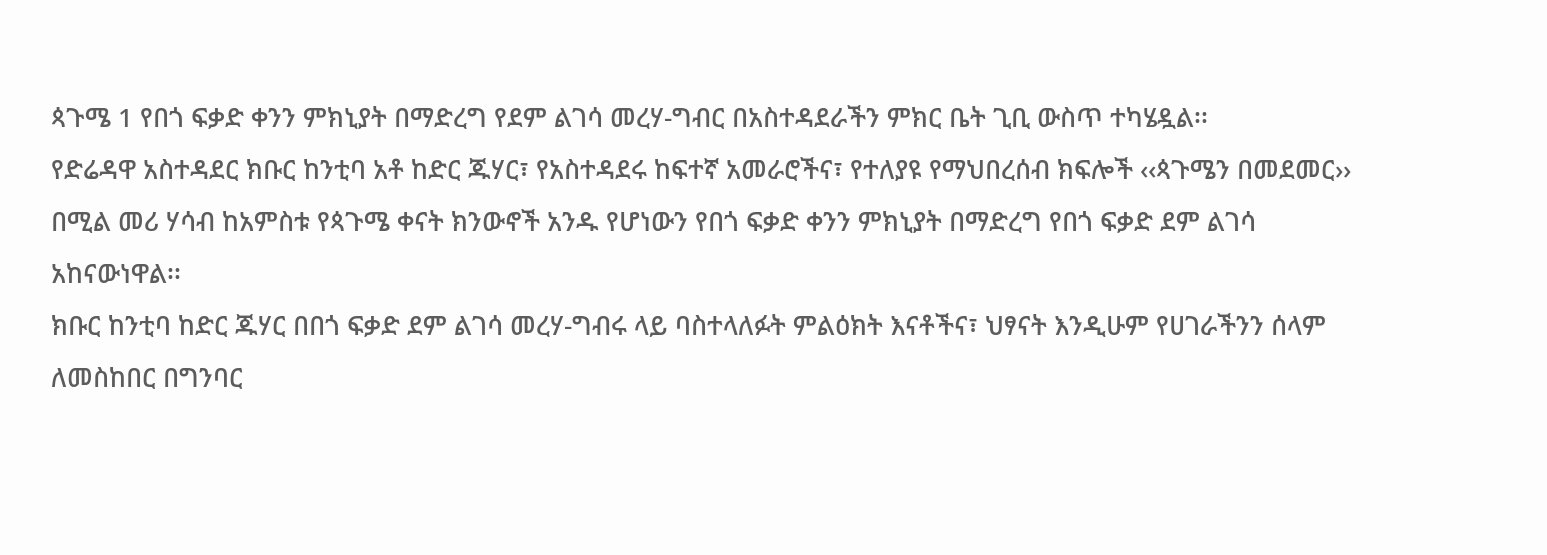ጳጉሜ 1 የበጎ ፍቃድ ቀንን ምክኒያት በማድረግ የደም ልገሳ መረሃ-ግብር በአስተዳደራችን ምክር ቤት ጊቢ ውስጥ ተካሄዷል፡፡
የድሬዳዋ አስተዳደር ክቡር ከንቲባ አቶ ከድር ጁሃር፣ የአስተዳደሩ ከፍተኛ አመራሮችና፣ የተለያዩ የማህበረሰብ ክፍሎች ‹‹ጳጉሜን በመደመር›› በሚል መሪ ሃሳብ ከአምስቱ የጳጉሜ ቀናት ክንውኖች አንዱ የሆነውን የበጎ ፍቃድ ቀንን ምክኒያት በማድረግ የበጎ ፍቃድ ደም ልገሳ አከናውነዋል፡፡
ክቡር ከንቲባ ከድር ጁሃር በበጎ ፍቃድ ደም ልገሳ መረሃ-ግብሩ ላይ ባስተላለፉት ምልዕክት እናቶችና፣ ህፃናት እንዲሁም የሀገራችንን ሰላም ለመስከበር በግንባር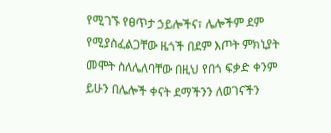የሚገኙ የፀጥታ ኃይሎችና፣ ሌሎችም ደም የሚያስፈልጋቸው ዜጎች በደም እጦት ምክኒያት መሞት ስለሌለባቸው በዚህ የበጎ ፍቃድ ቀንም ይሁን በሌሎች ቀናት ደማችንን ለወገናችን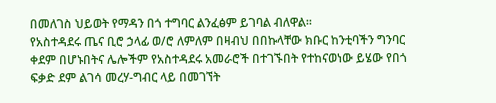በመለገስ ህይወት የማዳን በጎ ተግባር ልንፈፅም ይገባል ብለዋል፡፡
የአስተዳደሩ ጤና ቢሮ ኃላፊ ወ/ሮ ለምለም በዛብህ በበኩላቸው ክቡር ከንቲባችን ግንባር ቀደም በሆኑበትና ሌሎችም የአስተዳደሩ አመራሮች በተገኙበት የተከናወነው ይሄው የበጎ ፍቃድ ደም ልገሳ መረሃ-ግብር ላይ በመገኘት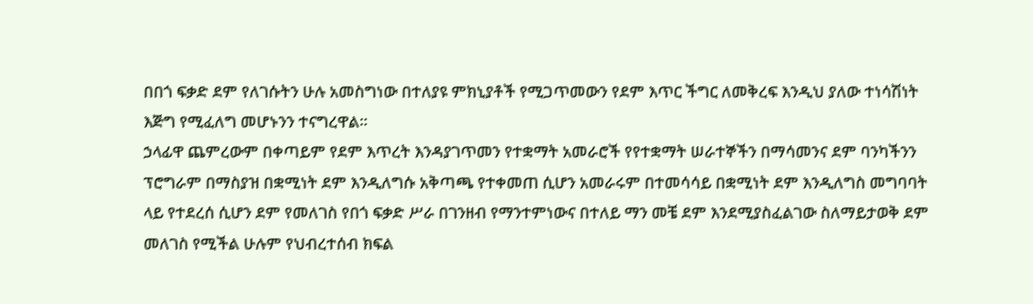በበጎ ፍቃድ ደም የለገሱትን ሁሉ አመስግነው በተለያዩ ምክኒያቶች የሚጋጥመውን የደም እጥር ችግር ለመቅረፍ እንዲህ ያለው ተነሳሽነት እጅግ የሚፈለግ መሆኑንን ተናግረዋል፡፡
ኃላፊዋ ጨምረውም በቀጣይም የደም እጥረት እንዳያገጥመን የተቋማት አመራሮች የየተቋማት ሠራተኞችን በማሳመንና ደም ባንካችንን ፕሮግራም በማስያዝ በቋሚነት ደም እንዲለግሱ አቅጣጫ የተቀመጠ ሲሆን አመራሩም በተመሳሳይ በቋሚነት ደም እንዲለግስ መግባባት ላይ የተደረሰ ሲሆን ደም የመለገስ የበጎ ፍቃድ ሥራ በገንዘብ የማንተምነውና በተለይ ማን መቼ ደም እንደሚያስፈልገው ስለማይታወቅ ደም መለገስ የሚችል ሁሉም የህብረተሰብ ክፍል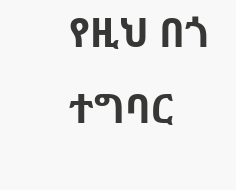የዚህ በጎ ተግባር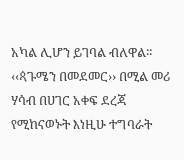አካል ሊሆን ይገባል ብለዋል፡፡
‹‹ጳጉሜን በመደመር›› በሚል መሪ ሃሳብ በሀገር አቀፍ ደረጃ የሚከናወኑት እነዚሁ ተግባራት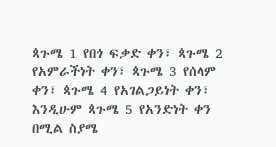ጳጉሜ 1 የበጎ ፍቃድ ቀን፣ ጳጉሜ 2 የአምራችነት ቀን፣ ጳጉሜ 3 የሰላም ቀን፣ ጳጉሜ 4 የአገልጋይነት ቀን፣ እንዲሁም ጳጉሜ 5 የአንድነት ቀን በሚል ስያሜ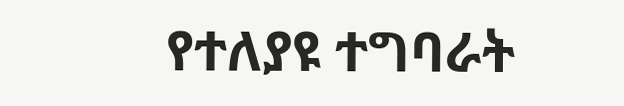የተለያዩ ተግባራት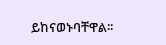ይከናወኑባቸዋል፡፡